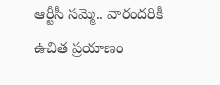ఆర్టీసీ సమ్మె.. వారందరికీ ఉచిత ప్రయాణం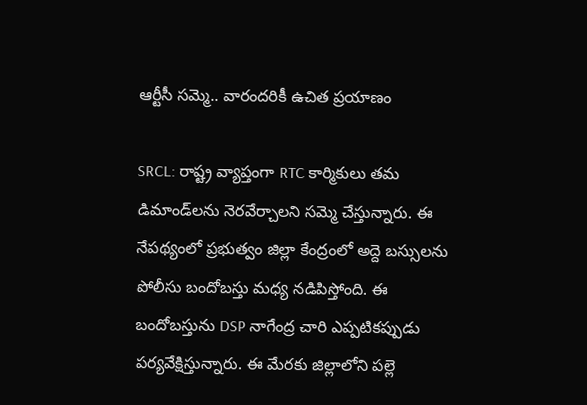ఆర్టీసీ సమ్మె.. వారందరికీ ఉచిత ప్రయాణం

SRCL: రాష్ట్ర వ్యాప్తంగా RTC కార్మికులు తమ డిమాండ్‌లను నెరవేర్చాలని సమ్మె చేస్తున్నారు. ఈ నేపథ్యంలో ప్రభుత్వం జిల్లా కేంద్రంలో అద్దె బస్సులను పోలీసు బందోబస్తు మధ్య నడిపిస్తోంది. ఈ బందోబస్తును DSP నాగేంద్ర చారి ఎప్పటికప్పుడు పర్యవేక్షిస్తున్నారు. ఈ మేరకు జిల్లాలోని పల్లె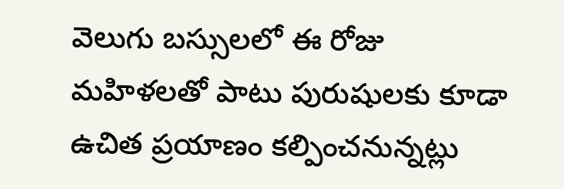వెలుగు బస్సులలో ఈ రోజు మహిళలతో పాటు పురుషులకు కూడా ఉచిత ప్రయాణం కల్పించనున్నట్లు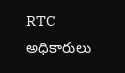RTC అధికారులు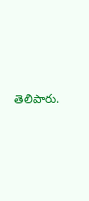తెలిపారు.